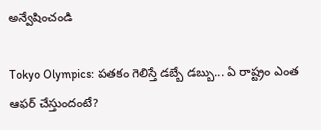అన్వేషించండి

Tokyo Olympics: పతకం గెలిస్తే డబ్బే డబ్బు... ఏ రాష్ట్రం ఎంత ఆఫర్‌ చేస్తుందంటే?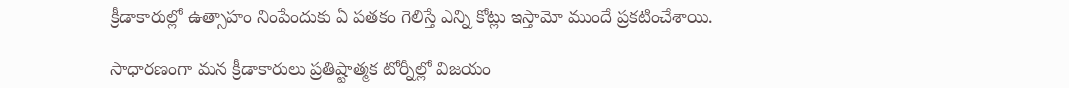క్రీడాకారుల్లో ఉత్సాహం నింపేందుకు ఏ పతకం గెలిస్తే ఎన్ని కోట్లు ఇస్తామో ముందే ప్రకటించేశాయి.

సాధారణంగా మన క్రీడాకారులు ప్రతిష్టాత్మక టోర్నీల్లో విజయం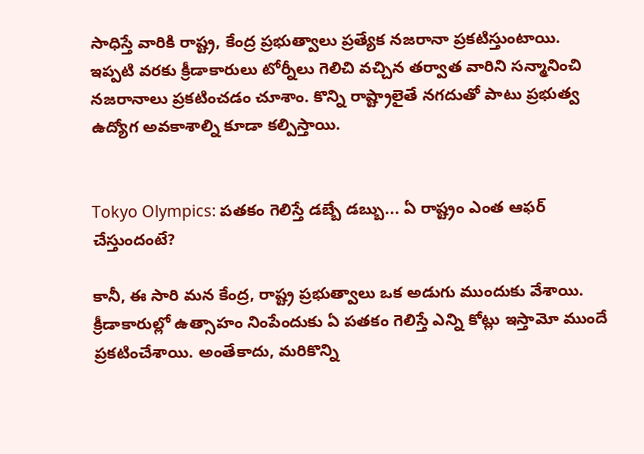సాధిస్తే వారికి రాష్ట్ర, కేంద్ర ప్రభుత్వాలు ప్రత్యేక నజరానా ప్రకటిస్తుంటాయి. ఇప్పటి వరకు క్రీడాకారులు టోర్నీలు గెలిచి వచ్చిన తర్వాత వారిని సన్మానించి నజరానాలు ప్రకటించడం చూశాం. కొన్ని రాష్ట్రాలైతే నగదుతో పాటు ప్రభుత్వ ఉద్యోగ అవకాశాల్ని కూడా కల్పిస్తాయి.


Tokyo Olympics: పతకం గెలిస్తే డబ్బే డబ్బు... ఏ రాష్ట్రం ఎంత ఆఫర్‌ చేస్తుందంటే?

కానీ, ఈ సారి మన కేంద్ర, రాష్ట్ర ప్రభుత్వాలు ఒక అడుగు ముందుకు వేశాయి. క్రీడాకారుల్లో ఉత్సాహం నింపేందుకు ఏ పతకం గెలిస్తే ఎన్ని కోట్లు ఇస్తామో ముందే ప్రకటించేశాయి. అంతేకాదు, మరికొన్ని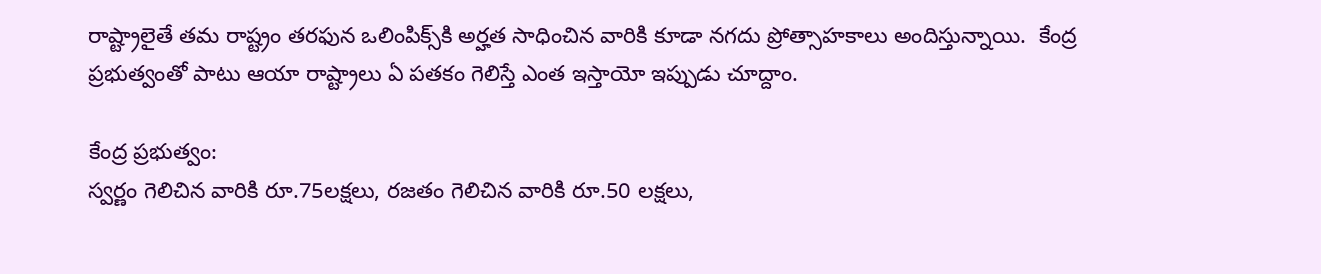రాష్ట్రాలైతే తమ రాష్ట్రం తరఫున ఒలింపిక్స్‌కి అర్హత సాధించిన వారికి కూడా నగదు ప్రోత్సాహకాలు అందిస్తున్నాయి.  కేంద్ర ప్రభుత్వంతో పాటు ఆయా రాష్ట్రాలు ఏ పతకం గెలిస్తే ఎంత ఇస్తాయో ఇప్పుడు చూద్దాం.

కేంద్ర ప్రభుత్వం:
స్వర్ణం గెలిచిన వారికి రూ.75లక్షలు, రజతం గెలిచిన వారికి రూ.50 లక్షలు,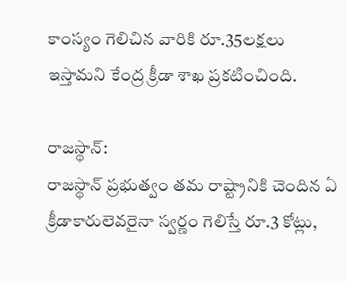కాంస్యం గెలిచిన వారికి రూ.35లక్షలు ఇస్తామని కేంద్ర క్రీడా శాఖ ప్రకటించింది.

రాజస్థాన్:
రాజస్థాన్ ప్రభుత్వం తమ రాష్ట్రానికి చెందిన ఏ క్రీడాకారులెవరైనా స్వర్ణం గెలిస్తే రూ.3 కోట్లు,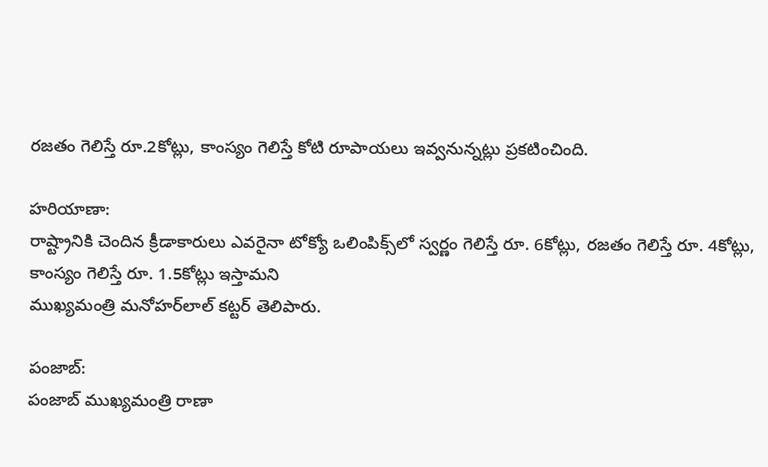రజతం గెలిస్తే రూ.2కోట్లు, కాంస్యం గెలిస్తే కోటి రూపాయలు ఇవ్వనున్నట్లు ప్రకటించింది.

హరియాణా:
రాష్ట్రానికి చెందిన క్రీడాకారులు ఎవరైనా టోక్యో ఒలింపిక్స్‌లో స్వర్ణం గెలిస్తే రూ. 6కోట్లు, రజతం గెలిస్తే రూ. 4కోట్లు, కాంస్యం గెలిస్తే రూ. 1.5కోట్లు ఇస్తామని
ముఖ్యమంత్రి మనోహర్‌లాల్ కట్టర్ తెలిపారు.

పంజాబ్:
పంజాబ్ ముఖ్యమంత్రి రాణా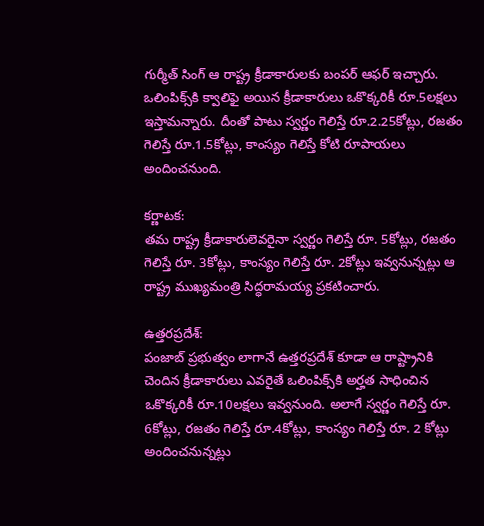గుర్మీత్ సింగ్ ఆ రాష్ట్ర క్రీడాకారులకు బంపర్ ఆఫర్ ఇచ్చారు. ఒలింపిక్స్‌కి క్వాలిఫై అయిన క్రీడాకారులు ఒకొక్కరికీ రూ.5లక్షలు ఇస్తామన్నారు. దీంతో పాటు స్వర్ణం గెలిస్తే రూ.2.25కోట్లు, రజతం గెలిస్తే రూ.1.5కోట్లు, కాంస్యం గెలిస్తే కోటి రూపాయలు అందించనుంది.

కర్ణాటక:
తమ రాష్ట్ర క్రీడాకారులెవరైనా స్వర్ణం గెలిస్తే రూ. 5కోట్లు, రజతం గెలిస్తే రూ. 3కోట్లు, కాంస్యం గెలిస్తే రూ. 2కోట్లు ఇవ్వనున్నట్లు ఆ రాష్ట్ర ముఖ్యమంత్రి సిద్ధరామయ్య ప్రకటించారు.

ఉత్తరప్రదేశ్:
పంజాబ్ ప్రభుత్వం లాగానే ఉత్తరప్రదేశ్ కూడా ఆ రాష్ట్రానికి చెందిన క్రీడాకారులు ఎవరైతే ఒలింపిక్స్‌‌కి అర్హత సాధించిన ఒకొక్కరికీ రూ.10లక్షలు ఇవ్వనుంది. అలాగే స్వర్ణం గెలిస్తే రూ. 6కోట్లు, రజతం గెలిస్తే రూ.4కోట్లు, కాంస్యం గెలిస్తే రూ. 2 కోట్లు అందించనున్నట్లు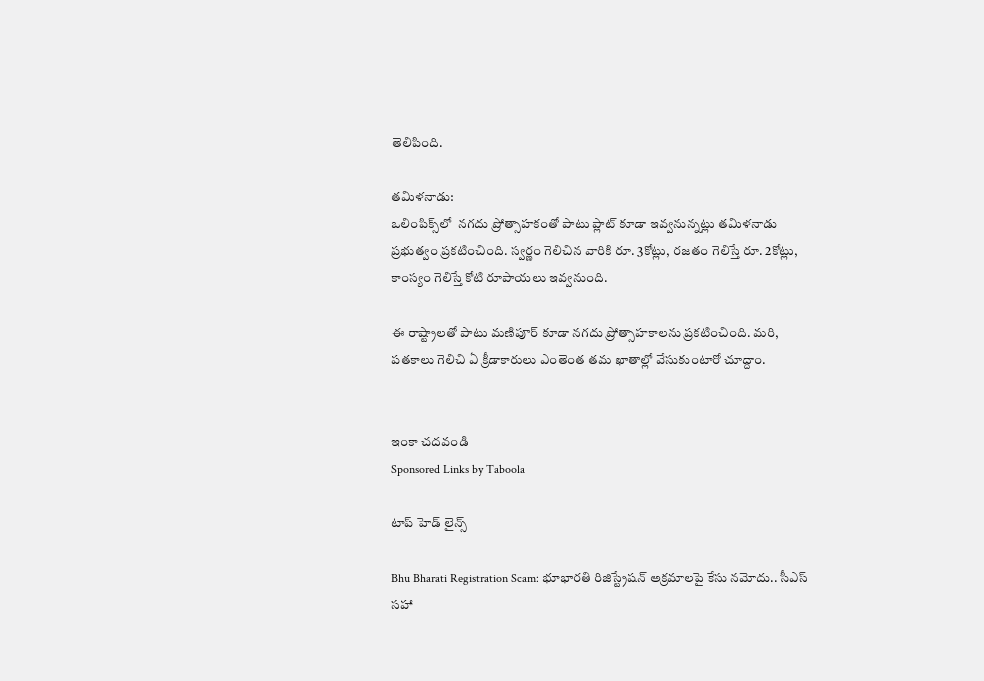తెలిపింది.

తమిళనాడు:
ఒలింపిక్స్‌లో  నగదు ప్రోత్సాహకంతో పాటు ప్లాట్ కూడా ఇవ్వనున్నట్లు తమిళనాడు ప్రభుత్వం ప్రకటించింది. స్వర్ణం గెలిచిన వారికి రూ. 3కోట్లు, రజతం గెలిస్తే రూ. 2కోట్లు, కాంస్యం గెలిస్తే కోటి రూపాయలు ఇవ్వనుంది.

ఈ రాష్ట్రాలతో పాటు మణిపూర్ కూడా నగదు ప్రోత్సాహకాలను ప్రకటించింది. మరి, పతకాలు గెలిచి ఏ క్రీడాకారులు ఎంతెంత తమ ఖాతాల్లో వేసుకుంటారో చూద్దాం.


ఇంకా చదవండి
Sponsored Links by Taboola

టాప్ హెడ్ లైన్స్

Bhu Bharati Registration Scam: భూభారతి రిజిస్ట్రేషన్ అక్రమాలపై కేసు నమోదు.. సీఎస్ సహా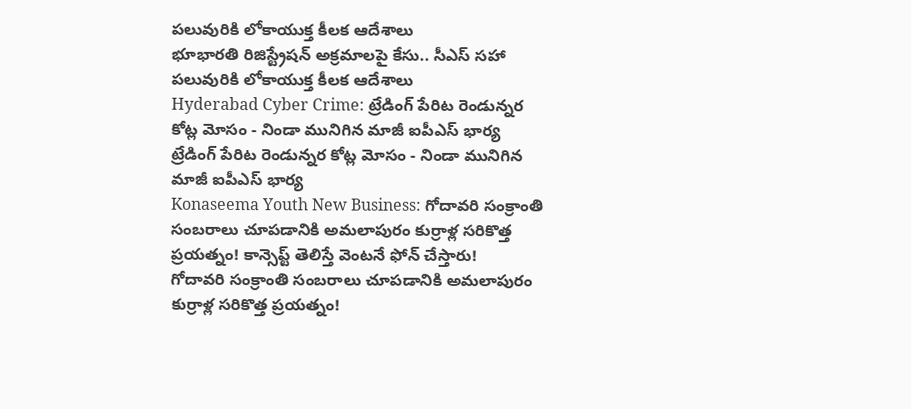పలువురికి లోకాయుక్త కీలక ఆదేశాలు
భూభారతి రిజిస్ట్రేషన్ అక్రమాలపై కేసు.. సీఎస్ సహా పలువురికి లోకాయుక్త కీలక ఆదేశాలు
Hyderabad Cyber Crime: ట్రేడింగ్ పేరిట రెండున్నర కోట్ల మోసం - నిండా మునిగిన మాజీ ఐపీఎస్ భార్య
ట్రేడింగ్ పేరిట రెండున్నర కోట్ల మోసం - నిండా మునిగిన మాజీ ఐపీఎస్ భార్య
Konaseema Youth New Business: గోదావరి సంక్రాంతి సంబరాలు చూపడానికి అమలాపురం కుర్రాళ్ల సరికొత్త ప్రయత్నం! కాన్సెప్ట్ తెలిస్తే వెంటనే ఫోన్ చేస్తారు!
గోదావరి సంక్రాంతి సంబరాలు చూపడానికి అమలాపురం కుర్రాళ్ల సరికొత్త ప్రయత్నం!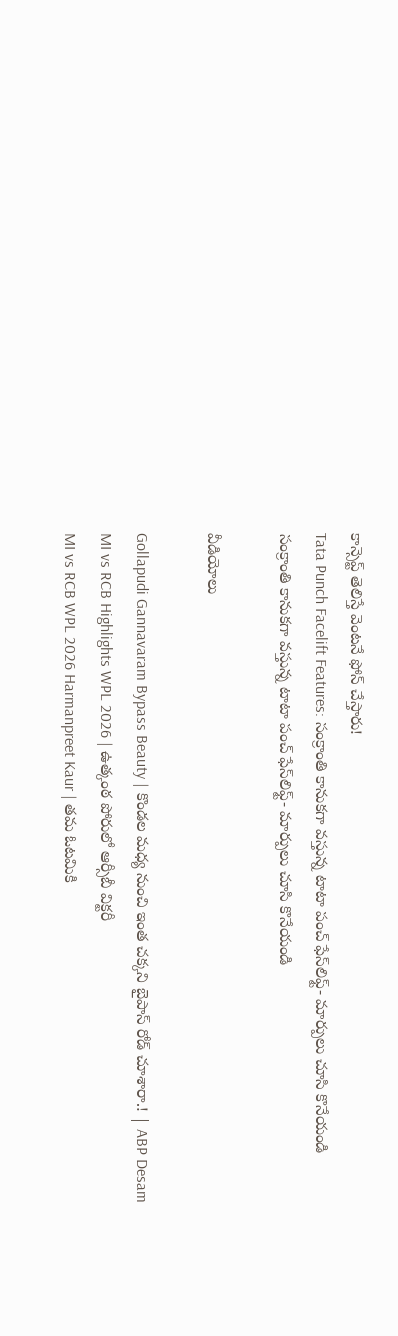కాన్సెప్ట్ తెలిస్తే వెంటనే ఫోన్ చేస్తారు!
Tata Punch Facelift Features: సంక్రాంతి కానుకగా వస్తున్న టాటా పంచ్ ఫేస్‌లిఫ్ట్- మార్పులు చూసి కొనేయండి
సంక్రాంతి కానుకగా వస్తున్న టాటా పంచ్ ఫేస్‌లిఫ్ట్- మార్పులు చూసి కొనేయండి

వీడియోలు

Gollapudi Gannavaram Bypass Beauty | కొండల మధ్య నుంచి ఇంత చక్కని బైపాస్ రోడ్ చూశారా.! | ABP Desam
MI vs RCB Highlights WPL 2026 | ఉత్కంఠ పోరులో ఆర్సీబీ విక్టరీ
MI vs RCB WPL 2026 Harmanpreet Kaur | తమ ఓటమికి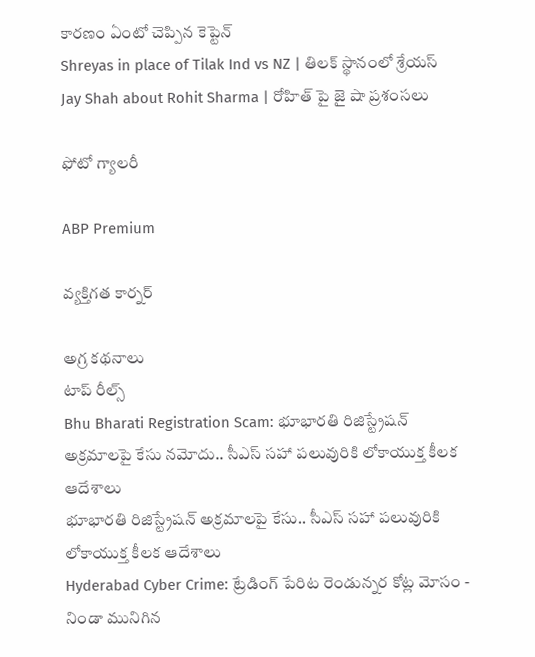కారణం ఏంటో చెప్పిన కెప్టెన్
Shreyas in place of Tilak Ind vs NZ | తిలక్ స్థానంలో శ్రేయస్
Jay Shah about Rohit Sharma | రోహిత్ పై జై షా ప్రశంసలు

ఫోటో గ్యాలరీ

ABP Premium

వ్యక్తిగత కార్నర్

అగ్ర కథనాలు
టాప్ రీల్స్
Bhu Bharati Registration Scam: భూభారతి రిజిస్ట్రేషన్ అక్రమాలపై కేసు నమోదు.. సీఎస్ సహా పలువురికి లోకాయుక్త కీలక ఆదేశాలు
భూభారతి రిజిస్ట్రేషన్ అక్రమాలపై కేసు.. సీఎస్ సహా పలువురికి లోకాయుక్త కీలక ఆదేశాలు
Hyderabad Cyber Crime: ట్రేడింగ్ పేరిట రెండున్నర కోట్ల మోసం - నిండా మునిగిన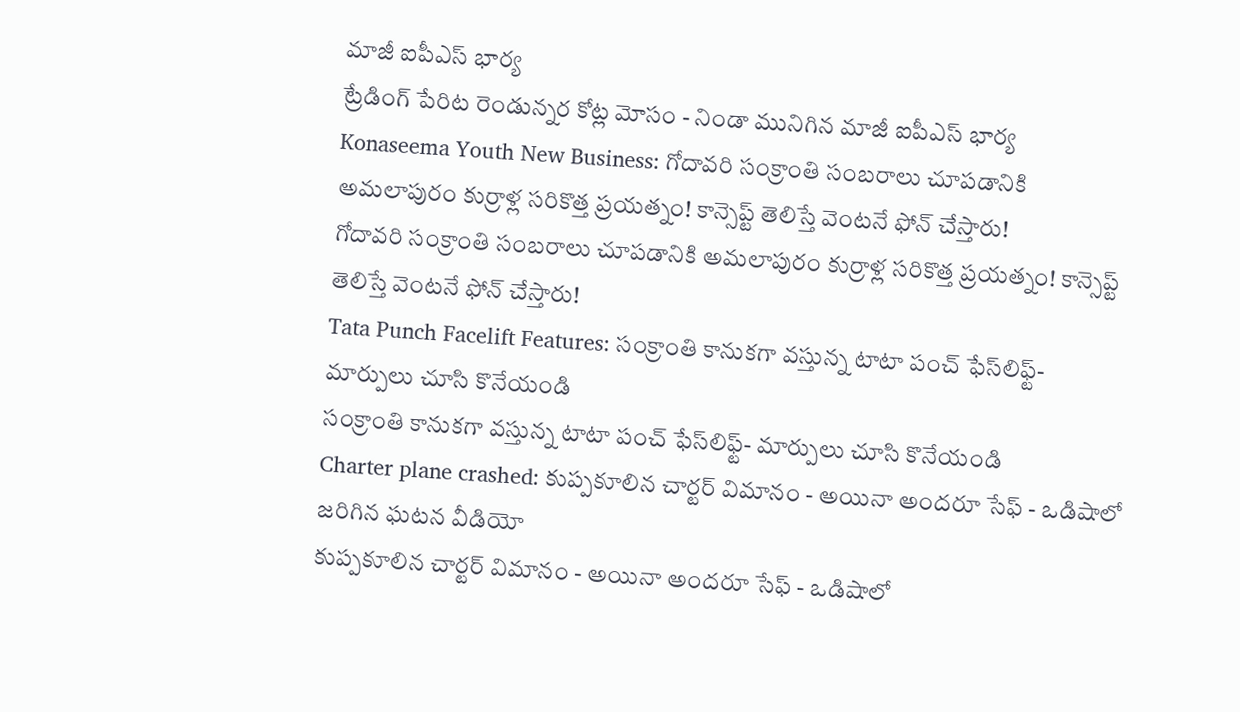మాజీ ఐపీఎస్ భార్య
ట్రేడింగ్ పేరిట రెండున్నర కోట్ల మోసం - నిండా మునిగిన మాజీ ఐపీఎస్ భార్య
Konaseema Youth New Business: గోదావరి సంక్రాంతి సంబరాలు చూపడానికి అమలాపురం కుర్రాళ్ల సరికొత్త ప్రయత్నం! కాన్సెప్ట్ తెలిస్తే వెంటనే ఫోన్ చేస్తారు!
గోదావరి సంక్రాంతి సంబరాలు చూపడానికి అమలాపురం కుర్రాళ్ల సరికొత్త ప్రయత్నం! కాన్సెప్ట్ తెలిస్తే వెంటనే ఫోన్ చేస్తారు!
Tata Punch Facelift Features: సంక్రాంతి కానుకగా వస్తున్న టాటా పంచ్ ఫేస్‌లిఫ్ట్- మార్పులు చూసి కొనేయండి
సంక్రాంతి కానుకగా వస్తున్న టాటా పంచ్ ఫేస్‌లిఫ్ట్- మార్పులు చూసి కొనేయండి
Charter plane crashed: కుప్పకూలిన చార్టర్ విమానం - అయినా అందరూ సేఫ్ - ఒడిషాలో జరిగిన ఘటన వీడియో
కుప్పకూలిన చార్టర్ విమానం - అయినా అందరూ సేఫ్ - ఒడిషాలో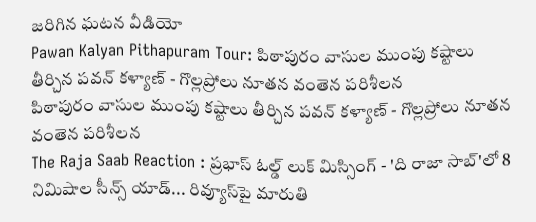జరిగిన ఘటన వీడియో
Pawan Kalyan Pithapuram Tour: పిఠాపురం వాసుల ముంపు కష్టాలు తీర్చిన పవన్ కళ్యాణ్ - గొల్లప్రోలు నూతన వంతెన పరిశీలన
పిఠాపురం వాసుల ముంపు కష్టాలు తీర్చిన పవన్ కళ్యాణ్ - గొల్లప్రోలు నూతన వంతెన పరిశీలన
The Raja Saab Reaction : ప్రభాస్ ఓల్డ్ లుక్ మిస్సింగ్ - 'ది రాజా సాబ్'లో 8 నిమిషాల సీన్స్ యాడ్... రివ్యూస్‌పై మారుతి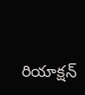రియాక్షన్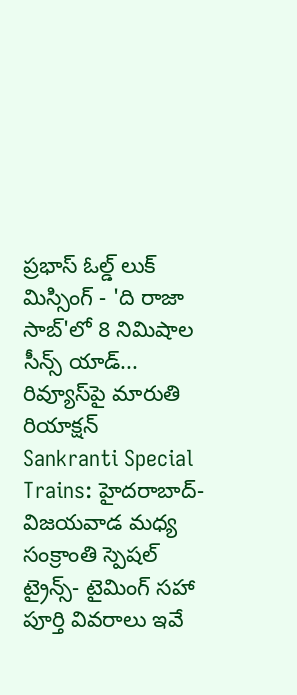ప్రభాస్ ఓల్డ్ లుక్ మిస్సింగ్ - 'ది రాజా సాబ్'లో 8 నిమిషాల సీన్స్ యాడ్... రివ్యూస్‌పై మారుతి రియాక్షన్
Sankranti Special Trains: హైదరాబాద్- విజయవాడ మధ్య సంక్రాంతి స్పెషల్ ట్రైన్స్‌- టైమింగ్ సహా పూర్తి వివరాలు ఇవే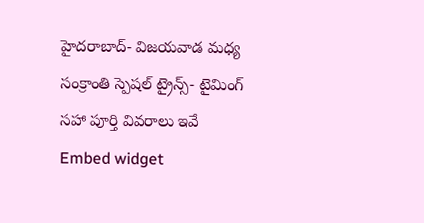హైదరాబాద్- విజయవాడ మధ్య సంక్రాంతి స్పెషల్ ట్రైన్స్‌- టైమింగ్ సహా పూర్తి వివరాలు ఇవే
Embed widget